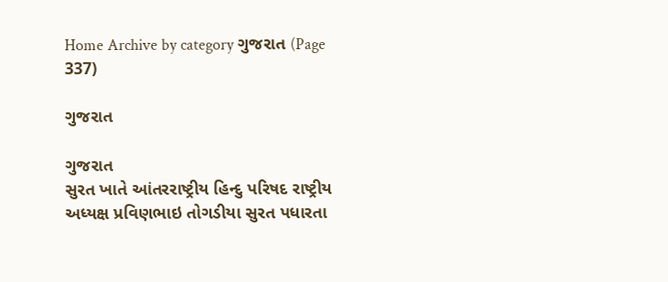Home Archive by category ગુજરાત (Page 337)

ગુજરાત

ગુજરાત
સુરત ખાતે આંતરરાષ્ટ્રીય હિન્દુ પરિષદ રાષ્ટ્રીય અધ્યક્ષ પ્રવિણભાઇ તોગડીયા સુરત પધારતા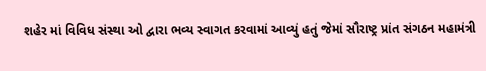શહેર માં વિવિધ સંસ્થા ઓ દ્વારા ભવ્ય સ્વાગત કરવામાં આવ્યું હતું જેમાં સૌરાષ્ટ્ર પ્રાંત સંગઠન મહામંત્રી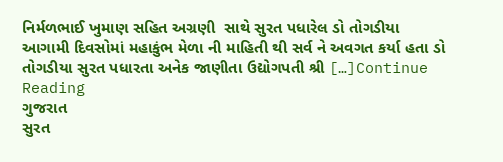નિર્મળભાઈ ખુમાણ સહિત અગ્રણી  સાથે સુરત પધારેલ ડો તોગડીયા આગામી દિવસોમાં મહાકુંભ મેળા ની માહિતી થી સર્વ ને અવગત કર્યા હતા ડો તોગડીયા સુરત પધારતા અનેક જાણીતા ઉદ્યોગપતી શ્રી […]Continue Reading
ગુજરાત
સુરત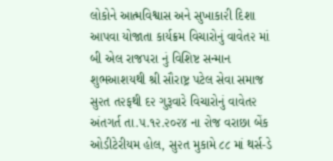લોકોને આત્મવિશ્વાસ અને સુખાકા૨ી દિશા આપવા યોજાતા કાર્યક્રમ વિચારોનું વાવેત૨ માં બી એલ રાજપરા નું વિશિષ્ટ સન્માન શુભઆશયથી શ્રી સૌરાષ્ટ્ર પટેલ સેવા સમાજ સુ૨ત ત૨ફથી દ૨ ગુરૂવારે વિચારોનું વાવેત૨ અંતગર્ત તા.૫.૧૨.૨૦૨૪ ના ૨ોજ વરાછા બેંક ઓડીટેરીયમ હોલ, સુ૨ત મુકામે ૮૮ માં થર્સ-ડે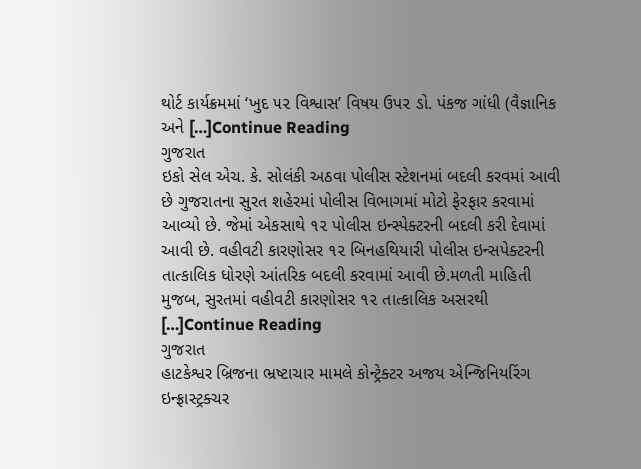થોર્ટ કાર્યક્રમમાં ‘ખુદ ૫૨ વિશ્વાસ’ વિષય ઉપ૨ ડો. પંકજ ગાંધી (વૈજ્ઞાનિક અને […]Continue Reading
ગુજરાત
ઇકો સેલ એચ. કે. સોલંકી અઠવા પોલીસ સ્ટેશનમાં બદલી કરવમાં આવી છે ગુજરાતના સુરત શહેરમાં પોલીસ વિભાગમાં મોટો ફેરફાર કરવામાં આવ્યો છે. જેમાં એકસાથે ૧૨ પોલીસ ઇન્સ્પેક્ટરની બદલી કરી દેવામાં આવી છે. વહીવટી કારણોસર ૧૨ બિનહથિયારી પોલીસ ઇન્સપેક્ટરની તાત્કાલિક ધોરણે આંતરિક બદલી કરવામાં આવી છે.મળતી માહિતી મુજબ, સુરતમાં વહીવટી કારણોસર ૧૨ તાત્કાલિક અસરથી […]Continue Reading
ગુજરાત
હાટકેશ્વર બ્રિજના ભ્રષ્ટાચાર મામલે કોન્ટ્રેક્ટર અજય એન્જિનિયરિંગ ઇન્ફ્રાસ્ટ્રક્ચર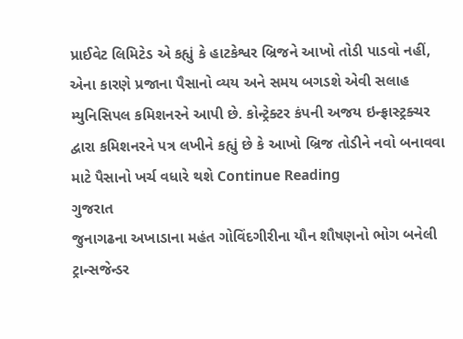પ્રાઈવેટ લિમિટેડ એ કહ્યું કે હાટકેશ્વર બ્રિજને આખો તોડી પાડવો નહીં, એના કારણે પ્રજાના પૈસાનો વ્યય અને સમય બગડશે એવી સલાહ મ્યુનિસિપલ કમિશનરને આપી છે. કોન્ટ્રેક્ટર કંપની અજય ઇન્ફ્રાસ્ટ્રક્ચર દ્વારા કમિશનરને પત્ર લખીને કહ્યું છે કે આખો બ્રિજ તોડીને નવો બનાવવા માટે પૈસાનો ખર્ચ વધારે થશે Continue Reading
ગુજરાત
જુનાગઢના અખાડાના મહંત ગોવિંદગીરીના યૌન શૌષણનો ભોગ બનેલી ટ્રાન્સજેન્ડર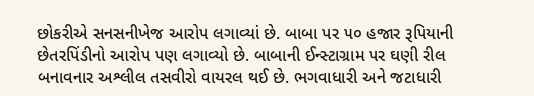છોકરીએ સનસનીખેજ આરોપ લગાવ્યાં છે. બાબા પર ૫૦ હજાર રૂપિયાની છેતરપિંડીનો આરોપ પણ લગાવ્યો છે. બાબાની ઈન્સ્ટાગ્રામ પર ઘણી રીલ બનાવનાર અશ્લીલ તસવીરો વાયરલ થઈ છે. ભગવાધારી અને જટાધારી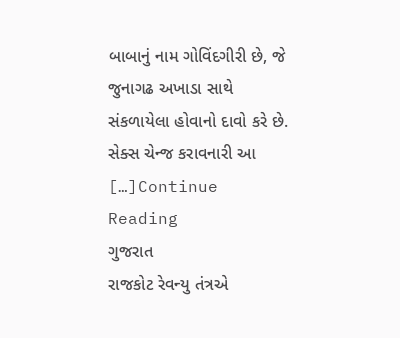બાબાનું નામ ગોવિંદગીરી છે, જે જુનાગઢ અખાડા સાથે સંકળાયેલા હોવાનો દાવો કરે છે. સેક્સ ચેન્જ કરાવનારી આ […]Continue Reading
ગુજરાત
રાજકોટ રેવન્યુ તંત્રએ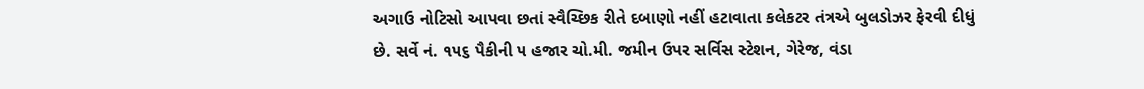અગાઉ નોટિસો આપવા છતાં સ્વૈચ્છિક રીતે દબાણો નહીં હટાવાતા કલેકટર તંત્રએ બુલડોઝર ફેરવી દીધું છે. સર્વે નં. ૧૫૬ પૈકીની ૫ હજાર ચો.મી. જમીન ઉપર સર્વિસ સ્ટેશન, ગેરેજ, વંડા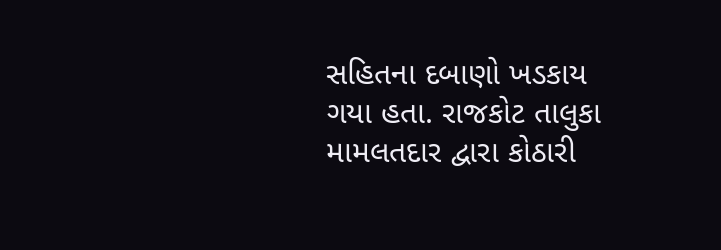સહિતના દબાણો ખડકાય ગયા હતા. રાજકોટ તાલુકા મામલતદાર દ્વારા કોઠારી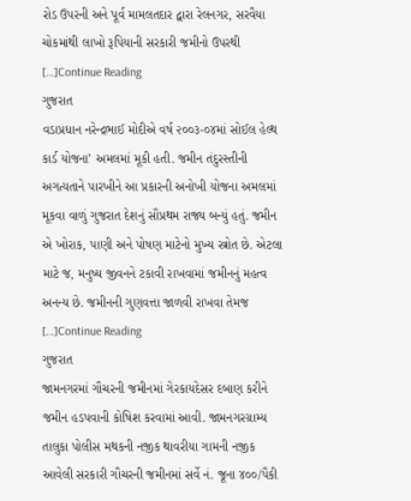રોડ ઉપરની અને પૂર્વ મામલતદાર દ્વારા રેલનગર, સરવૈયા ચોકમાંથી લાખો રૂપિયાની સરકારી જમીનો ઉપરથી […]Continue Reading
ગુજરાત
વડાપ્રધાન નરેન્દ્રભાઈ મોદીએ વર્ષ ૨૦૦૩-૦૪માં સોઈલ હેલ્થ કાર્ડ યોજના’ અમલમાં મૂકી હતી. જમીન તંદુરસ્તીની અગત્યતાને પારખીને આ પ્રકારની અનોખી યોજના અમલમાં મૂકવા વાળું ગુજરાત દેશનું સૌપ્રથમ રાજ્ય બન્યું હતું. જમીન એ ખોરાક, પાણી અને પોષણ માટેનો મુખ્ય સ્ત્રોત છે. એટલા માટે જ, મનુષ્ય જીવનને ટકાવી રાખવામાં જમીનનું મહત્વ અનન્ય છે. જમીનની ગુણવત્તા જાળવી રાખવા તેમજ […]Continue Reading
ગુજરાત
જામનગરમાં ગૌચરની જમીનમાં ગેરકાયદેસર દબાણ કરીને જમીન હડપવાની કોષિશ કરવામાં આવી. જામનગરગ્રામ્ય તાલુકા પોલીસ મથકની નજીક થાવરીયા ગામની નજીક આવેલી સરકારી ગૌચરની જમીનમાં સર્વે નં. જૂના ૪૦૦/પૈકી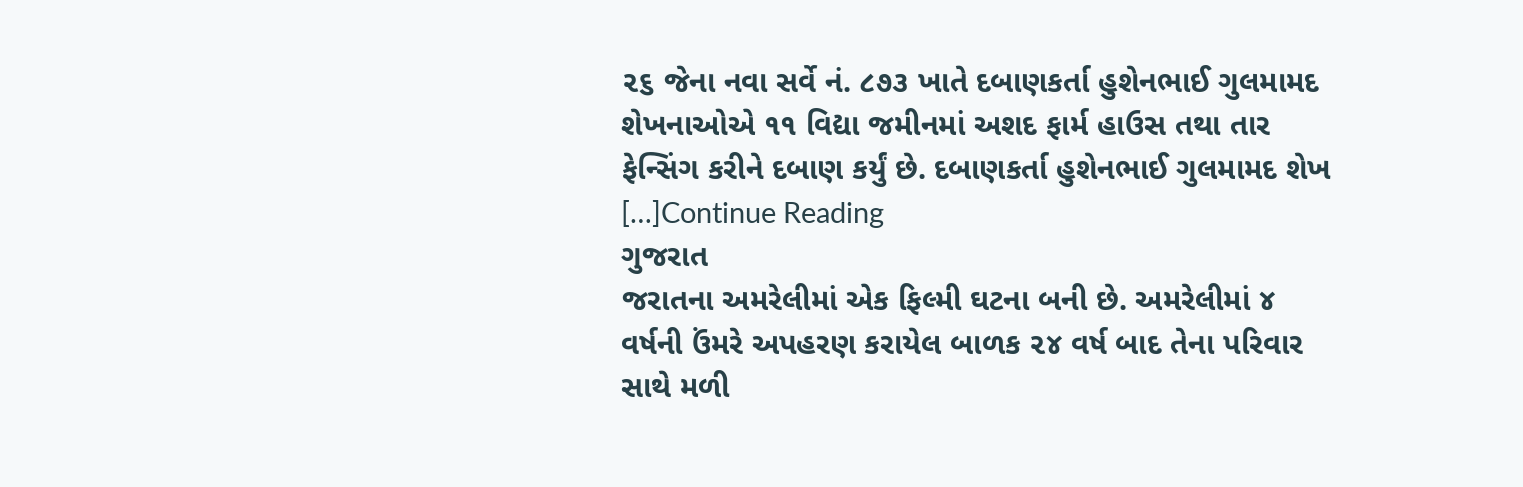૨૬ જેના નવા સર્વે નં. ૮૭૩ ખાતે દબાણકર્તા હુશેનભાઈ ગુલમામદ શેખનાઓએ ૧૧ વિદ્યા જમીનમાં અશદ ફાર્મ હાઉસ તથા તાર ફેન્સિંગ કરીને દબાણ કર્યું છે. દબાણકર્તા હુશેનભાઈ ગુલમામદ શેખ […]Continue Reading
ગુજરાત
જરાતના અમરેલીમાં એક ફિલ્મી ઘટના બની છે. અમરેલીમાં ૪ વર્ષની ઉંમરે અપહરણ કરાયેલ બાળક ૨૪ વર્ષ બાદ તેના પરિવાર સાથે મળી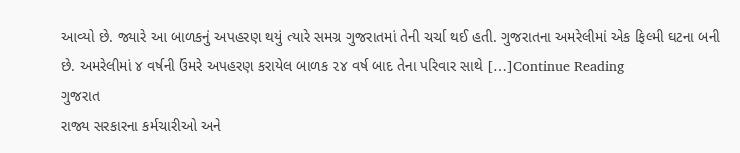આવ્યો છે. જ્યારે આ બાળકનું અપહરણ થયું ત્યારે સમગ્ર ગુજરાતમાં તેની ચર્ચા થઈ હતી. ગુજરાતના અમરેલીમાં એક ફિલ્મી ઘટના બની છે. અમરેલીમાં ૪ વર્ષની ઉંમરે અપહરણ કરાયેલ બાળક ૨૪ વર્ષ બાદ તેના પરિવાર સાથે […]Continue Reading
ગુજરાત
રાજ્ય સરકારના કર્મચારીઓ અને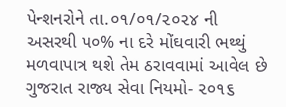પેન્શનરોને તા.૦૧/૦૧/૨૦૨૪ ની અસરથી ૫૦% ના દરે મોંઘવારી ભથ્થું મળવાપાત્ર થશે તેમ ઠરાવવામાં આવેલ છે ગુજરાત રાજ્ય સેવા નિયમો- ૨૦૧૬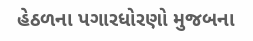હેઠળના પગારધોરણો મુજબના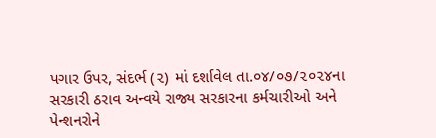પગાર ઉપર, સંદર્ભ (૨) માં દર્શાવેલ તા.૦૪/૦૭/૨૦૨૪ના સરકારી ઠરાવ અન્વયે રાજ્ય સરકારના કર્મચારીઓ અને પેન્શનરોને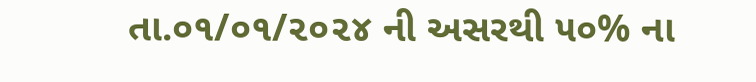તા.૦૧/૦૧/૨૦૨૪ ની અસરથી ૫૦% ના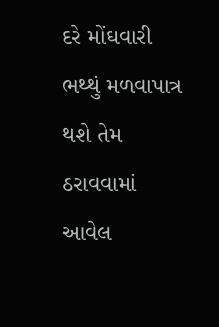દરે મોંઘવારી ભથ્થું મળવાપાત્ર થશે તેમ ઠરાવવામાં આવેલ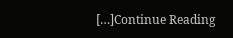[…]Continue Reading